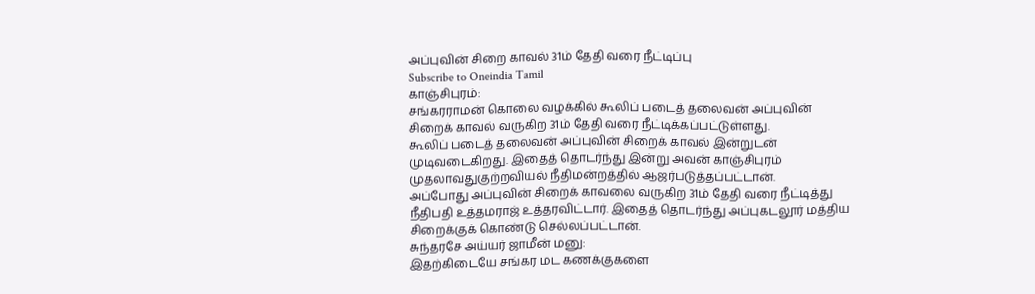அப்புவின் சிறை காவல் 31ம் தேதி வரை நீட்டிப்பு
Subscribe to Oneindia Tamil
காஞ்சிபுரம்:
சங்கரராமன் கொலை வழக்கில் கூலிப் படைத் தலைவன் அப்புவின் சிறைக் காவல் வருகிற 31ம் தேதி வரை நீட்டிக்கப்பட்டுள்ளது.
கூலிப் படைத் தலைவன் அப்புவின் சிறைக் காவல் இன்றுடன் முடிவடைகிறது. இதைத் தொடர்ந்து இன்று அவன் காஞ்சிபுரம் முதலாவதுகுற்றவியல் நீதிமன்றத்தில் ஆஜர்படுத்தப்பட்டான்.
அப்போது அப்புவின் சிறைக் காவலை வருகிற 31ம் தேதி வரை நீட்டித்து நீதிபதி உத்தமராஜ் உத்தரவிட்டார். இதைத் தொடர்ந்து அப்புகடலூர் மத்திய சிறைக்குக் கொண்டு செல்லப்பட்டான்.
சுந்தரசே அய்யர் ஜாமீன் மனு:
இதற்கிடையே சங்கர மட கணக்குகளை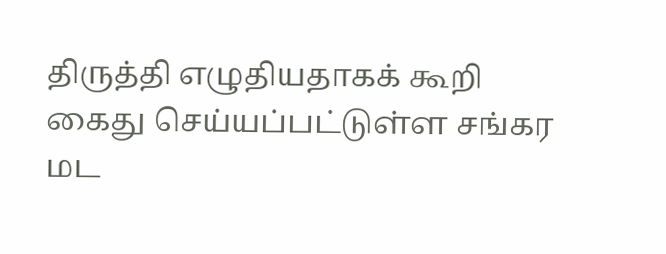திருத்தி எழுதியதாகக் கூறி கைது செய்யப்பட்டுள்ள சங்கர மட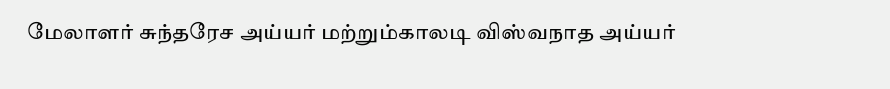மேலாளர் சுந்தரேச அய்யர் மற்றும்காலடி விஸ்வநாத அய்யர்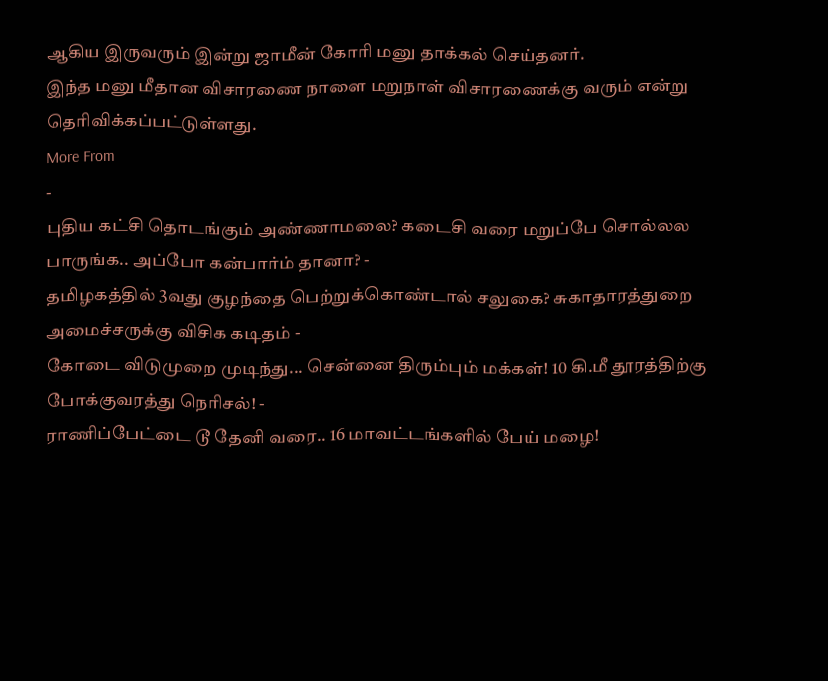ஆகிய இருவரும் இன்று ஜாமீன் கோரி மனு தாக்கல் செய்தனர்.
இந்த மனு மீதான விசாரணை நாளை மறுநாள் விசாரணைக்கு வரும் என்று தெரிவிக்கப்பட்டுள்ளது.
More From
-
புதிய கட்சி தொடங்கும் அண்ணாமலை? கடைசி வரை மறுப்பே சொல்லல பாருங்க.. அப்போ கன்பார்ம் தானா? -
தமிழகத்தில் 3வது குழந்தை பெற்றுக்கொண்டால் சலுகை? சுகாதாரத்துறை அமைச்சருக்கு விசிக கடிதம் -
கோடை விடுமுறை முடிந்து... சென்னை திரும்பும் மக்கள்! 10 கி.மீ தூரத்திற்கு போக்குவரத்து நெரிசல்! -
ராணிப்பேட்டை டூ தேனி வரை.. 16 மாவட்டங்களில் பேய் மழை!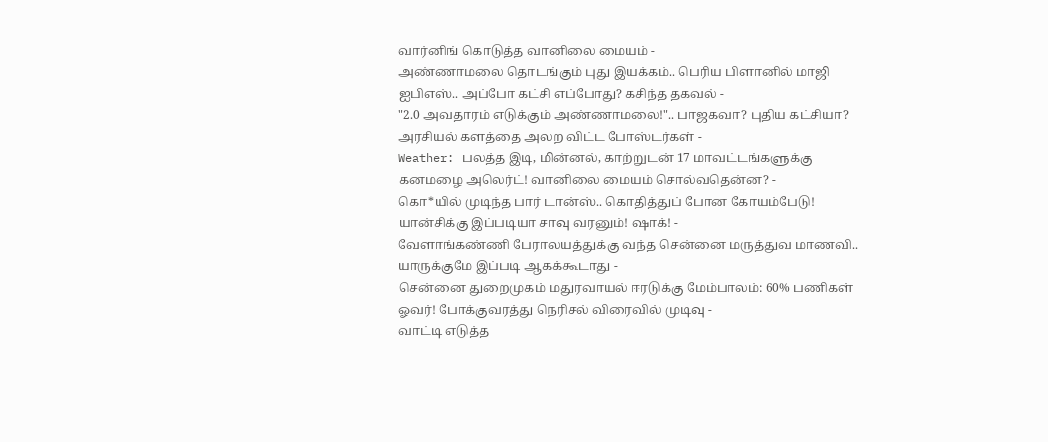வார்னிங் கொடுத்த வானிலை மையம் -
அண்ணாமலை தொடங்கும் புது இயக்கம்.. பெரிய பிளானில் மாஜி ஐபிஎஸ்.. அப்போ கட்சி எப்போது? கசிந்த தகவல் -
"2.0 அவதாரம் எடுக்கும் அண்ணாமலை!".. பாஜகவா? புதிய கட்சியா? அரசியல் களத்தை அலற விட்ட போஸ்டர்கள் -
Weather: பலத்த இடி, மின்னல், காற்றுடன் 17 மாவட்டங்களுக்கு கனமழை அலெர்ட்! வானிலை மையம் சொல்வதென்ன? -
கொ*யில் முடிந்த பார் டான்ஸ்.. கொதித்துப் போன கோயம்பேடு! யான்சிக்கு இப்படியா சாவு வரனும்! ஷாக்! -
வேளாங்கண்ணி பேராலயத்துக்கு வந்த சென்னை மருத்துவ மாணவி.. யாருக்குமே இப்படி ஆகக்கூடாது -
சென்னை துறைமுகம் மதுரவாயல் ஈரடுக்கு மேம்பாலம்: 60% பணிகள் ஓவர்! போக்குவரத்து நெரிசல் விரைவில் முடிவு -
வாட்டி எடுத்த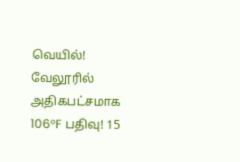வெயில்! வேலூரில் அதிகபட்சமாக 106°F பதிவு! 15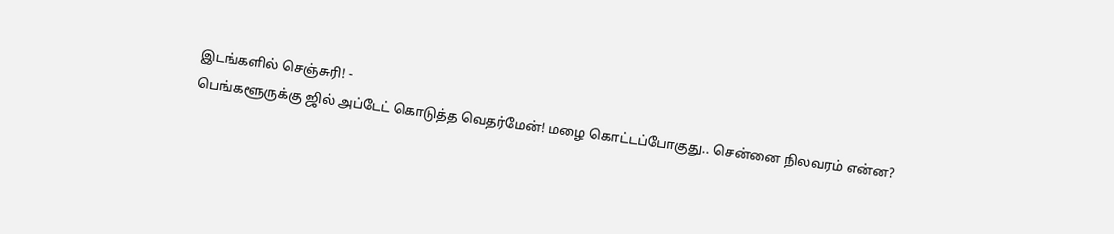இடங்களில் செஞ்சுரி! -
பெங்களூருக்கு ஜில் அப்டேட் கொடுத்த வெதர்மேன்! மழை கொட்டப்போகுது.. சென்னை நிலவரம் என்ன?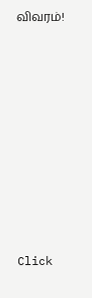விவரம்!












Click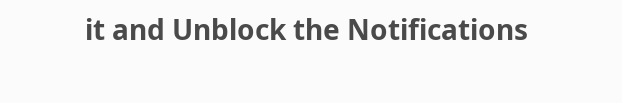it and Unblock the Notifications